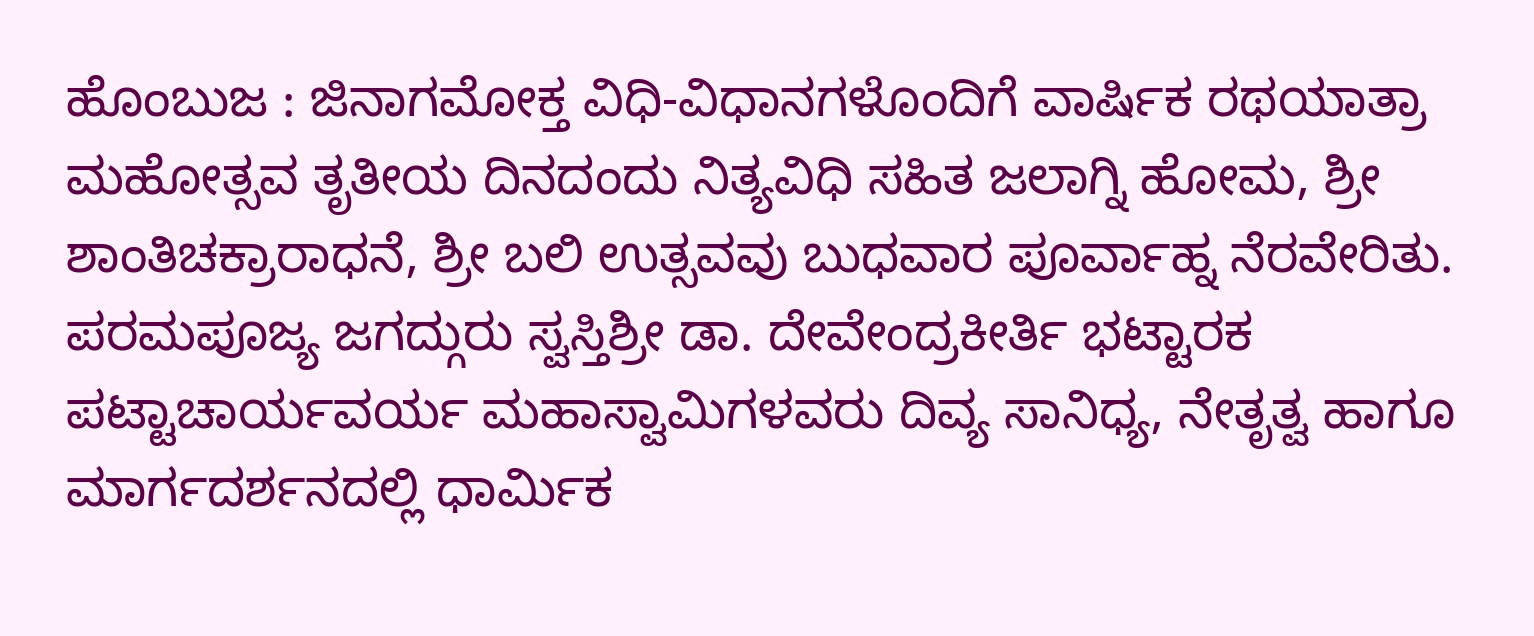ಹೊಂಬುಜ : ಜಿನಾಗಮೋಕ್ತ ವಿಧಿ-ವಿಧಾನಗಳೊಂದಿಗೆ ವಾರ್ಷಿಕ ರಥಯಾತ್ರಾ ಮಹೋತ್ಸವ ತೃತೀಯ ದಿನದಂದು ನಿತ್ಯವಿಧಿ ಸಹಿತ ಜಲಾಗ್ನಿ ಹೋಮ, ಶ್ರೀ ಶಾಂತಿಚಕ್ರಾರಾಧನೆ, ಶ್ರೀ ಬಲಿ ಉತ್ಸವವು ಬುಧವಾರ ಪೂರ್ವಾಹ್ನ ನೆರವೇರಿತು.
ಪರಮಪೂಜ್ಯ ಜಗದ್ಗುರು ಸ್ವಸ್ತಿಶ್ರೀ ಡಾ. ದೇವೇಂದ್ರಕೀರ್ತಿ ಭಟ್ಟಾರಕ ಪಟ್ಟಾಚಾರ್ಯವರ್ಯ ಮಹಾಸ್ವಾಮಿಗಳವರು ದಿವ್ಯ ಸಾನಿಧ್ಯ, ನೇತೃತ್ವ ಹಾಗೂ ಮಾರ್ಗದರ್ಶನದಲ್ಲಿ ಧಾರ್ಮಿಕ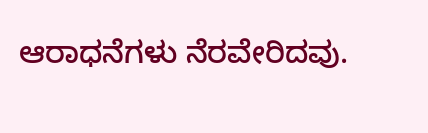ಆರಾಧನೆಗಳು ನೆರವೇರಿದವು.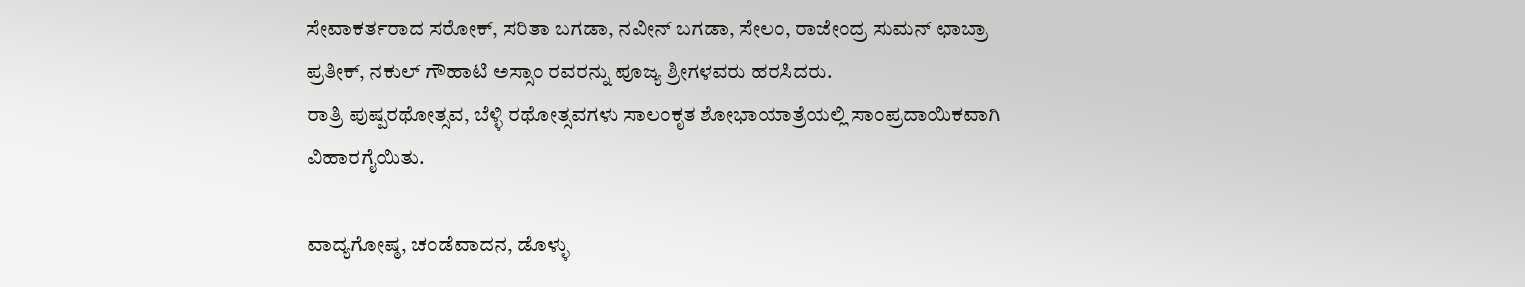ಸೇವಾಕರ್ತರಾದ ಸರೋಕ್, ಸರಿತಾ ಬಗಡಾ, ನವೀನ್ ಬಗಡಾ, ಸೇಲಂ, ರಾಜೇಂದ್ರ ಸುಮನ್ ಛಾಬ್ರಾ ಪ್ರತೀಕ್, ನಕುಲ್ ಗೌಹಾಟಿ ಅಸ್ಸಾಂ ರವರನ್ನು ಪೂಜ್ಯ ಶ್ರೀಗಳವರು ಹರಸಿದರು.
ರಾತ್ರಿ ಪುಷ್ಪರಥೋತ್ಸವ, ಬೆಳ್ಳಿ ರಥೋತ್ಸವಗಳು ಸಾಲಂಕೃತ ಶೋಭಾಯಾತ್ರೆಯಲ್ಲಿ ಸಾಂಪ್ರದಾಯಿಕವಾಗಿ ವಿಹಾರಗೈಯಿತು.

ವಾದ್ಯಗೋಷ್ಠ, ಚಂಡೆವಾದನ, ಡೊಳ್ಳು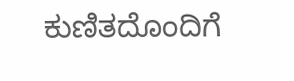ಕುಣಿತದೊಂದಿಗೆ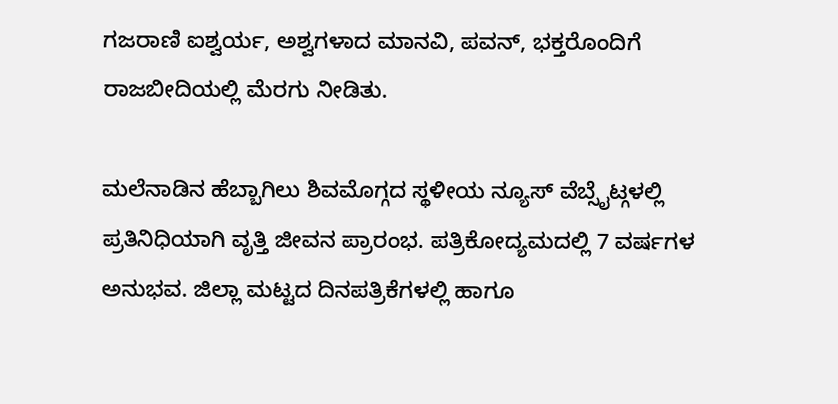ಗಜರಾಣಿ ಐಶ್ವರ್ಯ, ಅಶ್ವಗಳಾದ ಮಾನವಿ, ಪವನ್, ಭಕ್ತರೊಂದಿಗೆ ರಾಜಬೀದಿಯಲ್ಲಿ ಮೆರಗು ನೀಡಿತು.

ಮಲೆನಾಡಿನ ಹೆಬ್ಬಾಗಿಲು ಶಿವಮೊಗ್ಗದ ಸ್ಥಳೀಯ ನ್ಯೂಸ್ ವೆಬ್ಸೈಟ್ಗಳಲ್ಲಿ ಪ್ರತಿನಿಧಿಯಾಗಿ ವೃತ್ತಿ ಜೀವನ ಪ್ರಾರಂಭ. ಪತ್ರಿಕೋದ್ಯಮದಲ್ಲಿ 7 ವರ್ಷಗಳ ಅನುಭವ. ಜಿಲ್ಲಾ ಮಟ್ಟದ ದಿನಪತ್ರಿಕೆಗಳಲ್ಲಿ ಹಾಗೂ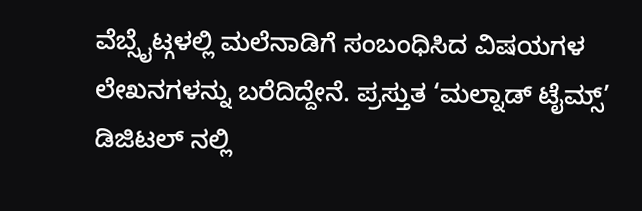ವೆಬ್ಸೈಟ್ಗಳಲ್ಲಿ ಮಲೆನಾಡಿಗೆ ಸಂಬಂಧಿಸಿದ ವಿಷಯಗಳ ಲೇಖನಗಳನ್ನು ಬರೆದಿದ್ದೇನೆ. ಪ್ರಸ್ತುತ ‘ಮಲ್ನಾಡ್ ಟೈಮ್ಸ್’ ಡಿಜಿಟಲ್ ನಲ್ಲಿ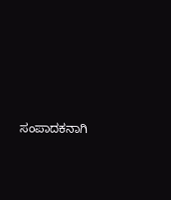ಸಂಪಾದಕನಾಗಿ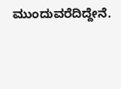ಮುಂದುವರೆದಿದ್ದೇನೆ.